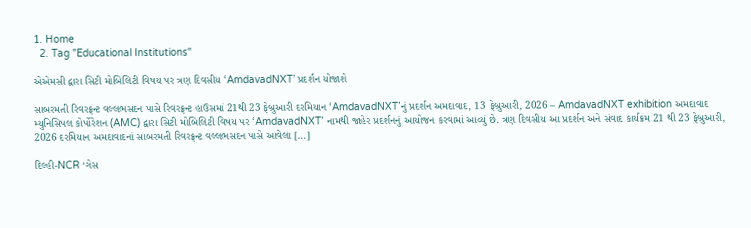1. Home
  2. Tag "Educational Institutions"

એએમસી દ્વારા સિટી મોબિલિટી વિષય પર ત્રણ દિવસીય ‘AmdavadNXT’ પ્રદર્શન યોજાશે

સાબરમતી રિવરફ્રન્ટ વલ્લભસદન પાસે રિવરફ્રન્ટ હાઉસમાં 21થી 23 ફેબ્રુઆરી દરમિયાન ‘AmdavadNXT’નું પ્રદર્શન અમદાવાદ, 13 ફેબ્રુઆરી, 2026 – AmdavadNXT exhibition અમદાવાદ મ્યુનિસિપલ કોર્પોરેશન (AMC) દ્વારા સિટી મોબિલિટી વિષય પર ‘AmdavadNXT’ નામથી જાહેર પ્રદર્શનનું આયોજન કરવામાં આવ્યું છે. ત્રણ દિવસીય આ પ્રદર્શન અને સંવાદ કાર્યક્રમ 21 થી 23 ફેબ્રુઆરી, 2026 દરમિયાન અમદાવાદનાં સાબરમતી રિવરફ્રન્ટ વલ્લભસદન પાસે આવેલા […]

દિલ્હી-NCR ‘ગેસ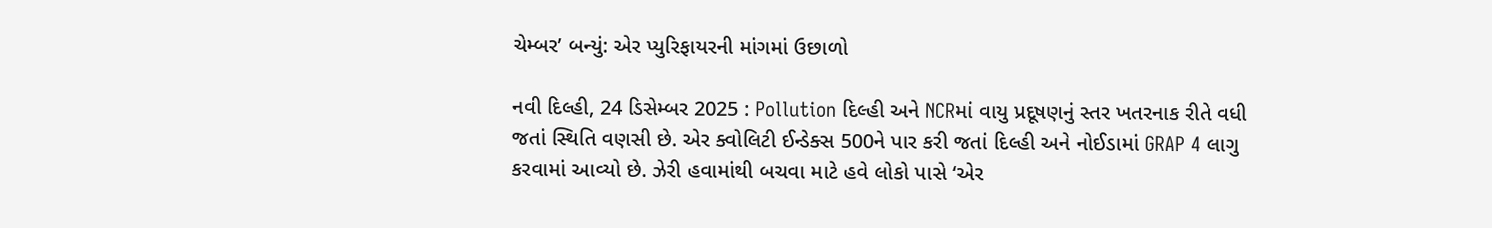ચેમ્બર’ બન્યું: એર પ્યુરિફાયરની માંગમાં ઉછાળો

નવી દિલ્હી, 24 ડિસેમ્બર 2025 : Pollution દિલ્હી અને NCRમાં વાયુ પ્રદૂષણનું સ્તર ખતરનાક રીતે વધી જતાં સ્થિતિ વણસી છે. એર ક્વોલિટી ઈન્ડેક્સ 500ને પાર કરી જતાં દિલ્હી અને નોઈડામાં GRAP 4 લાગુ કરવામાં આવ્યો છે. ઝેરી હવામાંથી બચવા માટે હવે લોકો પાસે ‘એર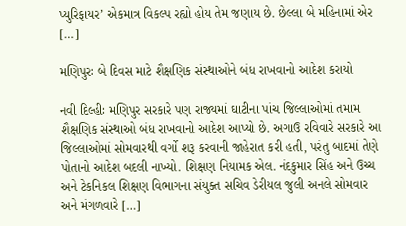પ્યુરિફાયર’ એકમાત્ર વિકલ્પ રહ્યો હોય તેમ જણાય છે. છેલ્લા બે મહિનામાં એર […]

મણિપુરઃ બે દિવસ માટે શૈક્ષણિક સંસ્થાઓને બંધ રાખવાનો આદેશ કરાયો

નવી દિલ્હીઃ મણિપુર સરકારે પણ રાજ્યમાં ઘાટીના પાંચ જિલ્લાઓમાં તમામ શૈક્ષણિક સંસ્થાઓ બંધ રાખવાનો આદેશ આપ્યો છે. અગાઉ રવિવારે સરકારે આ જિલ્લાઓમાં સોમવારથી વર્ગો શરૂ કરવાની જાહેરાત કરી હતી, પરંતુ બાદમાં તેણે પોતાનો આદેશ બદલી નાખ્યો. શિક્ષણ નિયામક એલ. નંદકુમાર સિંહ અને ઉચ્ચ અને ટેકનિકલ શિક્ષણ વિભાગના સંયુક્ત સચિવ ડેરીયલ જુલી અનલે સોમવાર અને મંગળવારે […]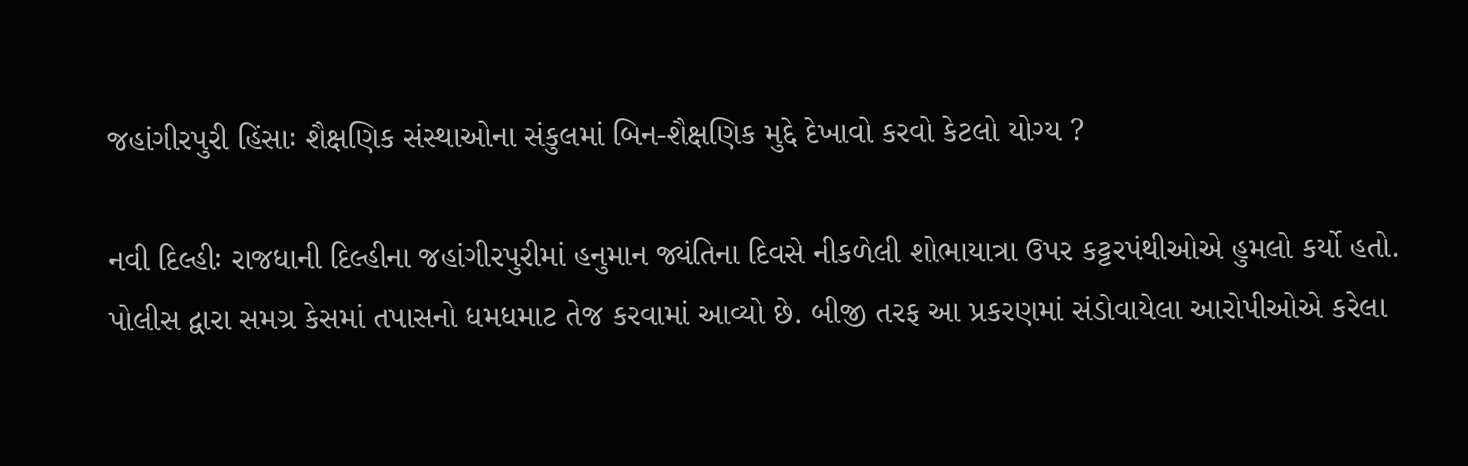જહાંગીરપુરી હિંસાઃ શૈક્ષણિક સંસ્થાઓના સંકુલમાં બિન-શૈક્ષણિક મુદ્દે દેખાવો કરવો કેટલો યોગ્ય ?

નવી દિલ્હીઃ રાજધાની દિલ્હીના જહાંગીરપુરીમાં હનુમાન જ્યંતિના દિવસે નીકળેલી શોભાયાત્રા ઉપર કટ્ટરપંથીઓએ હુમલો કર્યો હતો. પોલીસ દ્વારા સમગ્ર કેસમાં તપાસનો ધમધમાટ તેજ કરવામાં આવ્યો છે. બીજી તરફ આ પ્રકરણમાં સંડોવાયેલા આરોપીઓએ કરેલા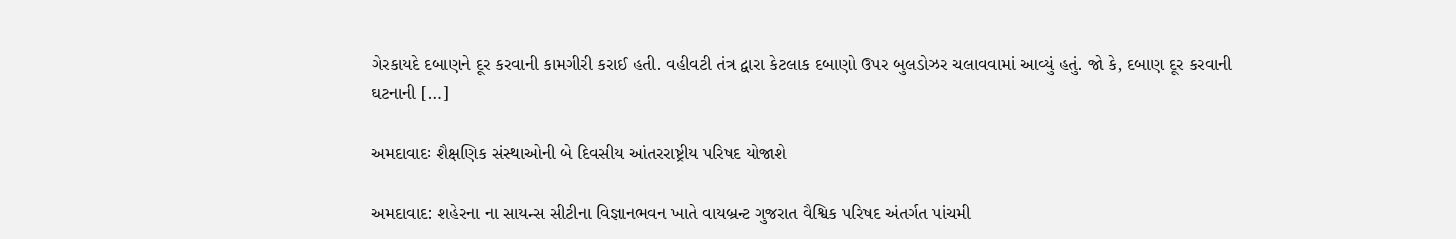ગેરકાયદે દબાણને દૂર કરવાની કામગીરી કરાઈ હતી. વહીવટી તંત્ર દ્વારા કેટલાક દબાણો ઉપર બુલડોઝર ચલાવવામાં આવ્યું હતું. જો કે, દબાણ દૂર કરવાની ઘટનાની […]

અમદાવાદઃ શૈક્ષણિક સંસ્થાઓની બે દિવસીય આંતરરાષ્ટ્રીય પરિષદ યોજાશે

અમદાવાદ: શહેરના ના સાયન્સ સીટીના વિજ્ઞાનભવન ખાતે વાયબ્રન્ટ ગુજરાત વૈશ્વિક પરિષદ અંતર્ગત પાંચમી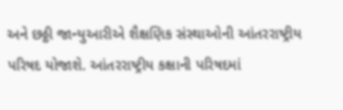અને છઠ્ઠી જાન્યુઆરીએ શૈક્ષણિક સંસ્થાઓની આંતરરાષ્ટ્રીય પરિષદ યોજાશે. આંતરરાષ્ટ્રીય કક્ષાની પરિષદમાં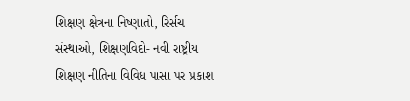શિક્ષણ ક્ષેત્રના નિષ્ણાતો, રિર્સચ સંસ્થાઓ, શિક્ષણવિદો- નવી રાષ્ટ્રીય શિક્ષણ નીતિના વિવિધ પાસા પર પ્રકાશ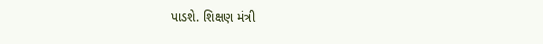પાડશે. શિક્ષણ મંત્રી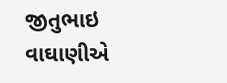જીતુભાઇ વાઘાણીએ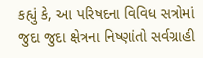કહ્યું કે, આ પરિષદના વિવિધ સત્રોમાં જુદા જુદા ક્ષેત્રના નિષ્ણાંતો સર્વગ્રાહી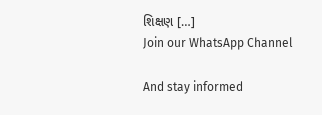શિક્ષણ […]
Join our WhatsApp Channel

And stay informed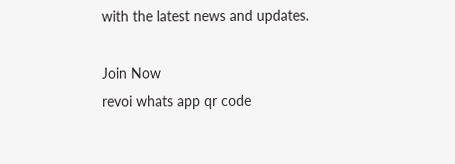with the latest news and updates.

Join Now
revoi whats app qr code